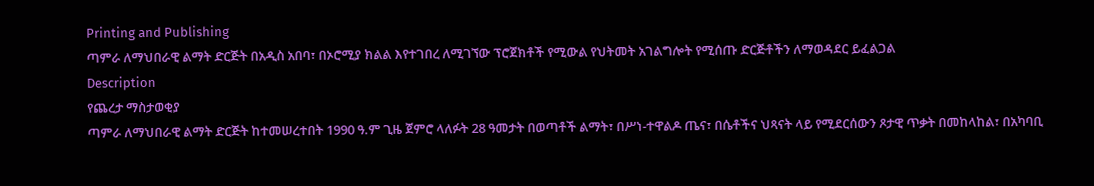Printing and Publishing
ጣምራ ለማህበራዊ ልማት ድርጅት በአዲስ አበባ፣ በኦሮሚያ ክልል እየተገበረ ለሚገኘው ፕሮጀክቶች የሚውል የህትመት አገልግሎት የሚሰጡ ድርጅቶችን ለማወዳደር ይፈልጋል
Description
የጨረታ ማስታወቂያ
ጣምራ ለማህበራዊ ልማት ድርጅት ከተመሠረተበት 1990 ዓ.ም ጊዜ ጀምሮ ላለፉት 28 ዓመታት በወጣቶች ልማት፣ በሥነ-ተዋልዶ ጤና፣ በሴቶችና ህጻናት ላይ የሚደርሰውን ጾታዊ ጥቃት በመከላከል፣ በአካባቢ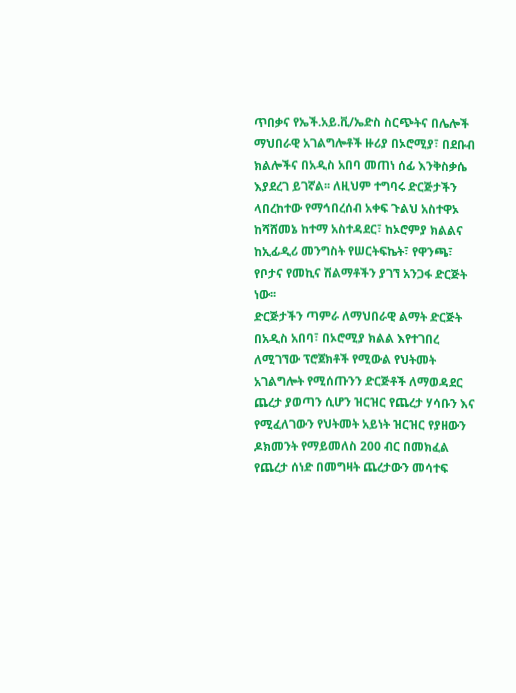ጥበቃና የኤች.አይ.ቪ/ኤድስ ስርጭትና በሌሎች ማህበራዊ አገልግሎቶች ዙሪያ በኦሮሚያ፣ በደቡብ ክልሎችና በአዲስ አበባ መጠነ ሰፊ እንቅስቃሴ እያደረገ ይገኛል፡፡ ለዚህም ተግባሩ ድርጅታችን ላበረከተው የማኅበረሰብ አቀፍ ጉልህ አስተዋኦ ከሻሸመኔ ከተማ አስተዳደር፣ ከኦሮምያ ክልልና ከኢፊዲሪ መንግስት የሠርትፍኬት፣ የዋንጫ፣ የቦታና የመኪና ሽልማቶችን ያገኘ አንጋፋ ድርጅት ነው፡፡
ድርጅታችን ጣምራ ለማህበራዊ ልማት ድርጅት በአዲስ አበባ፣ በኦሮሚያ ክልል እየተገበረ ለሚገኘው ፕሮጀክቶች የሚውል የህትመት አገልግሎት የሚሰጡንን ድርጅቶች ለማወዳደር ጨረታ ያወጣን ሲሆን ዝርዝር የጨረታ ሃሳቡን እና የሚፈለገውን የህትመት አይነት ዝርዝር የያዘውን ዶክመንት የማይመለስ 200 ብር በመክፈል የጨረታ ሰነድ በመግዛት ጨረታውን መሳተፍ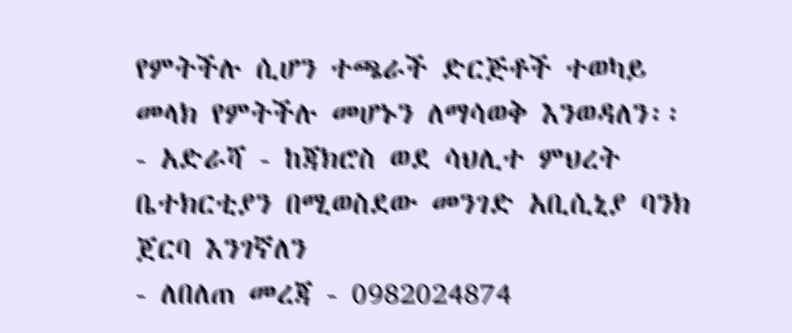የምትችሉ ሲሆን ተጫራች ድርጅቶች ተወካይ መላክ የምትችሉ መሆኑን ለማሳወቅ እንወዳለን፡፡
- አድራሻ - ከጃክሮስ ወደ ሳህሊተ ምህረት ቤተክርቲያን በሚወስደው መንገድ አቢሲኒያ ባንክ ጀርባ እንገኛለን
- ለበለጠ መረጃ - 0982024874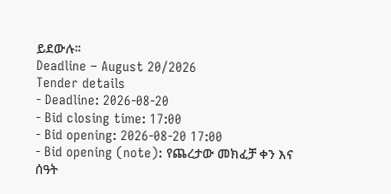ይደውሉ፡፡
Deadline – August 20/2026
Tender details
- Deadline: 2026-08-20
- Bid closing time: 17:00
- Bid opening: 2026-08-20 17:00
- Bid opening (note): የጨረታው መክፈቻ ቀን እና ሰዓት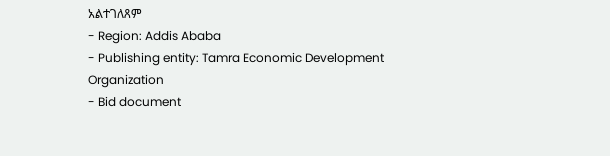አልተገለጸም
- Region: Addis Ababa
- Publishing entity: Tamra Economic Development Organization
- Bid document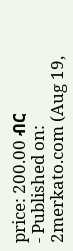price: 200.00 ብር
- Published on: 2merkato.com (Aug 19,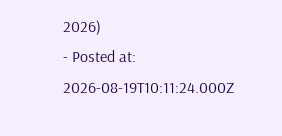2026)
- Posted at: 2026-08-19T10:11:24.000Z